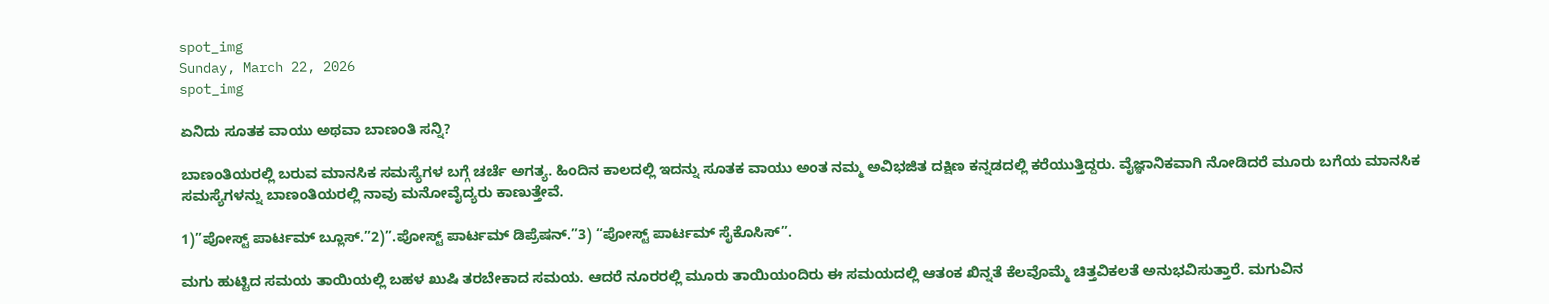spot_img
Sunday, March 22, 2026
spot_img

ಏನಿದು ಸೂತಕ ವಾಯು ಅಥವಾ ಬಾಣಂತಿ ಸನ್ನಿ?

ಬಾಣಂತಿಯರಲ್ಲಿ ಬರುವ ಮಾನಸಿಕ ಸಮಸ್ಯೆಗಳ ಬಗ್ಗೆ ಚರ್ಚೆ ಅಗತ್ಯ. ಹಿಂದಿನ ಕಾಲದಲ್ಲಿ ಇದನ್ನು ಸೂತಕ ವಾಯು ಅಂತ ನಮ್ಮ ಅವಿಭಜಿತ ದಕ್ಷಿಣ ಕನ್ನಡದಲ್ಲಿ ಕರೆಯುತ್ತಿದ್ದರು. ವೈಜ್ಞಾನಿಕವಾಗಿ ನೋಡಿದರೆ ಮೂರು ಬಗೆಯ ಮಾನಸಿಕ ಸಮಸ್ಯೆಗಳನ್ನು ಬಾಣಂತಿಯರಲ್ಲಿ ನಾವು ಮನೋವೈದ್ಯರು ಕಾಣುತ್ತೇವೆ.

1)”ಪೋಸ್ಟ್ ಪಾರ್ಟಮ್ ಬ್ಲೂಸ್.”2)”.ಪೋಸ್ಟ್ ಪಾರ್ಟಮ್ ಡಿಪ್ರೆಷನ್.”3) “ಪೋಸ್ಟ್ ಪಾರ್ಟಮ್ ಸೈಕೊಸಿಸ್”.

ಮಗು ಹುಟ್ಟಿದ ಸಮಯ ತಾಯಿಯಲ್ಲಿ ಬಹಳ ಖುಷಿ ತರಬೇಕಾದ ಸಮಯ. ಆದರೆ ನೂರರಲ್ಲಿ ಮೂರು ತಾಯಿಯಂದಿರು ಈ ಸಮಯದಲ್ಲಿ ಆತಂಕ ಖಿನ್ನತೆ ಕೆಲವೊಮ್ಮೆ ಚಿತ್ತವಿಕಲತೆ ಅನುಭವಿಸುತ್ತಾರೆ. ಮಗುವಿನ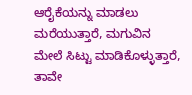ಆರೈಕೆಯನ್ನು ಮಾಡಲು ಮರೆಯುತ್ತಾರೆ, ಮಗುವಿನ ಮೇಲೆ ಸಿಟ್ಟು ಮಾಡಿಕೊಳ್ಳುತ್ತಾರೆ, ತಾವೇ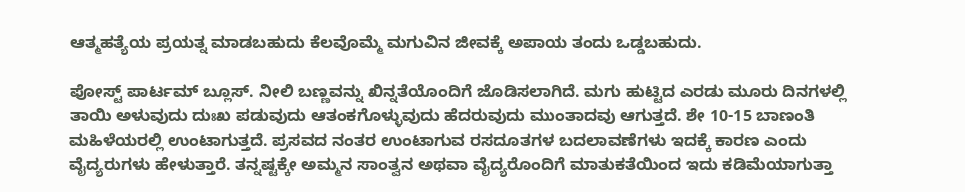ಆತ್ಮಹತ್ಯೆಯ ಪ್ರಯತ್ನ ಮಾಡಬಹುದು ಕೆಲವೊಮ್ಮೆ ಮಗುವಿನ ಜೀವಕ್ಕೆ ಅಪಾಯ ತಂದು ಒಡ್ಡಬಹುದು.

ಪೋಸ್ಟ್ ಪಾರ್ಟಮ್ ಬ್ಲೂಸ್. ನೀಲಿ ಬಣ್ಣವನ್ನು ಖಿನ್ನತೆಯೊಂದಿಗೆ ಜೊಡಿಸಲಾಗಿದೆ. ಮಗು ಹುಟ್ಟಿದ ಎರಡು ಮೂರು ದಿನಗಳಲ್ಲಿ ತಾಯಿ ಅಳುವುದು ದುಃಖ ಪಡುವುದು ಆತಂಕಗೊಳ್ಳುವುದು ಹೆದರುವುದು ಮುಂತಾದವು ಆಗುತ್ತದೆ. ಶೇ 10-15 ಬಾಣಂತಿ ಮಹಿಳೆಯರಲ್ಲಿ ಉಂಟಾಗುತ್ತದೆ. ಪ್ರಸವದ ನಂತರ ಉಂಟಾಗುವ ರಸದೂತಗಳ ಬದಲಾವಣೆಗಳು ಇದಕ್ಕೆ ಕಾರಣ ಎಂದು ವೈದ್ಯರುಗಳು ಹೇಳುತ್ತಾರೆ. ತನ್ನಷ್ಟಕ್ಕೇ ಅಮ್ಮನ ಸಾಂತ್ವನ ಅಥವಾ ವೈದ್ಯರೊಂದಿಗೆ ಮಾತುಕತೆಯಿಂದ ಇದು ಕಡಿಮೆಯಾಗುತ್ತಾ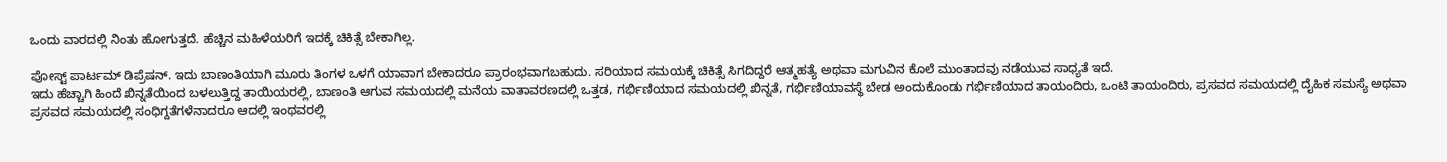ಒಂದು ವಾರದಲ್ಲಿ ನಿಂತು ಹೋಗುತ್ತದೆ. ಹೆಚ್ಚಿನ ಮಹಿಳೆಯರಿಗೆ ಇದಕ್ಕೆ ಚಿಕಿತ್ಸೆ ಬೇಕಾಗಿಲ್ಲ.

ಪೋಸ್ಟ್ ಪಾರ್ಟಮ್ ಡಿಪ್ರೆಷನ್. ಇದು ಬಾಣಂತಿಯಾಗಿ ಮೂರು ತಿಂಗಳ ಒಳಗೆ ಯಾವಾಗ ಬೇಕಾದರೂ ಪ್ರಾರಂಭವಾಗಬಹುದು. ಸರಿಯಾದ ಸಮಯಕ್ಕೆ ಚಿಕಿತ್ಸೆ ಸಿಗದಿದ್ದರೆ ಆತ್ಮಹತ್ಯೆ ಅಥವಾ ಮಗುವಿನ ಕೊಲೆ ಮುಂತಾದವು ನಡೆಯುವ ಸಾಧ್ಯತೆ ಇದೆ.
ಇದು ಹೆಚ್ಚಾಗಿ ಹಿಂದೆ ಖಿನ್ನತೆಯಿಂದ ಬಳಲುತ್ತಿದ್ದ ತಾಯಿಯರಲ್ಲಿ, ಬಾಣಂತಿ ಆಗುವ ಸಮಯದಲ್ಲಿ ಮನೆಯ ವಾತಾವರಣದಲ್ಲಿ ಒತ್ತಡ, ಗರ್ಭಿಣಿಯಾದ ಸಮಯದಲ್ಲಿ ಖಿನ್ನತೆ, ಗರ್ಭಿಣಿಯಾವಸ್ಥೆ ಬೇಡ ಅಂದುಕೊಂಡು ಗರ್ಭಿಣಿಯಾದ ತಾಯಂದಿರು, ಒಂಟಿ ತಾಯಂದಿರು, ಪ್ರಸವದ ಸಮಯದಲ್ಲಿ ದೈಹಿಕ ಸಮಸ್ಯೆ ಅಥವಾ ಪ್ರಸವದ ಸಮಯದಲ್ಲಿ ಸಂಧಿಗ್ದತೆಗಳೆನಾದರೂ ಆದಲ್ಲಿ ಇಂಥವರಲ್ಲಿ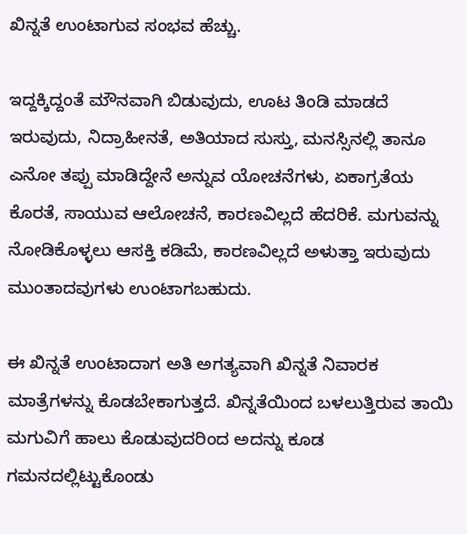ಖಿನ್ನತೆ ಉಂಟಾಗುವ ಸಂಭವ ಹೆಚ್ಚು.

ಇದ್ದಕ್ಕಿದ್ದಂತೆ ಮೌನವಾಗಿ ಬಿಡುವುದು, ಊಟ ತಿಂಡಿ ಮಾಡದೆ ಇರುವುದು, ನಿದ್ರಾಹೀನತೆ, ಅತಿಯಾದ ಸುಸ್ತು, ಮನಸ್ಸಿನಲ್ಲಿ ತಾನೂ ಎನೋ ತಪ್ಪು ಮಾಡಿದ್ದೇನೆ ಅನ್ನುವ ಯೋಚನೆಗಳು, ಏಕಾಗ್ರತೆಯ ಕೊರತೆ, ಸಾಯುವ ಆಲೋಚನೆ, ಕಾರಣವಿಲ್ಲದೆ ಹೆದರಿಕೆ. ಮಗುವನ್ನು ನೋಡಿಕೊಳ್ಳಲು ಆಸಕ್ತಿ ಕಡಿಮೆ, ಕಾರಣವಿಲ್ಲದೆ ಅಳುತ್ತಾ ಇರುವುದು ಮುಂತಾದವುಗಳು ಉಂಟಾಗಬಹುದು.

ಈ ಖಿನ್ನತೆ ಉಂಟಾದಾಗ ಅತಿ ಅಗತ್ಯವಾಗಿ ಖಿನ್ನತೆ ನಿವಾರಕ ಮಾತ್ರೆಗಳನ್ನು ಕೊಡಬೇಕಾಗುತ್ತದೆ. ಖಿನ್ನತೆಯಿಂದ ಬಳಲುತ್ತಿರುವ ತಾಯಿ ಮಗುವಿಗೆ ಹಾಲು ಕೊಡುವುದರಿಂದ ಅದನ್ನು ಕೂಡ ಗಮನದಲ್ಲಿಟ್ಟುಕೊಂಡು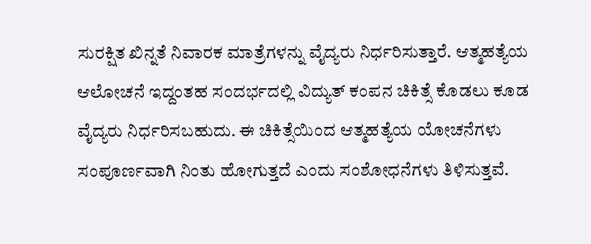ಸುರಕ್ಷಿತ ಖಿನ್ನತೆ ನಿವಾರಕ ಮಾತ್ರೆಗಳನ್ನು ವೈದ್ಯರು ನಿರ್ಧರಿಸುತ್ತಾರೆ. ಆತ್ಮಹತ್ಯೆಯ ಆಲೋಚನೆ ಇದ್ದಂತಹ ಸಂದರ್ಭದಲ್ಲಿ ವಿದ್ಯುತ್ ಕಂಪನ ಚಿಕಿತ್ಸೆ ಕೊಡಲು ಕೂಡ ವೈದ್ಯರು ನಿರ್ಧರಿಸಬಹುದು. ಈ ಚಿಕಿತ್ಸೆಯಿಂದ ಆತ್ಮಹತ್ಯೆಯ ಯೋಚನೆಗಳು ಸಂಪೂರ್ಣವಾಗಿ ನಿಂತು ಹೋಗುತ್ತದೆ ಎಂದು ಸಂಶೋಧನೆಗಳು ತಿಳಿಸುತ್ತವೆ.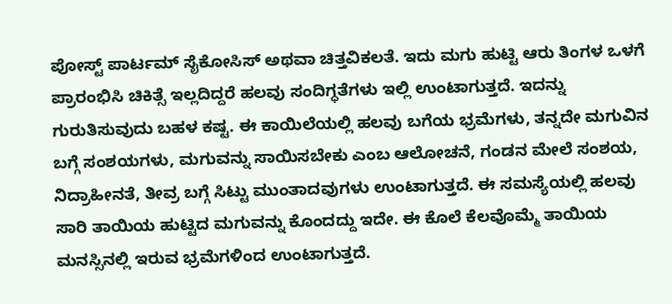ಪೋಸ್ಟ್ ಪಾರ್ಟಮ್ ಸೈಕೋಸಿಸ್ ಅಥವಾ ಚಿತ್ತವಿಕಲತೆ. ಇದು ಮಗು ಹುಟ್ಟಿ ಆರು ತಿಂಗಳ ಒಳಗೆ ಪ್ರಾರಂಭಿಸಿ ಚಿಕಿತ್ಸೆ ಇಲ್ಲದಿದ್ದರೆ ಹಲವು ಸಂದಿಗ್ಧತೆಗಳು ಇಲ್ಲಿ ಉಂಟಾಗುತ್ತದೆ. ಇದನ್ನು ಗುರುತಿಸುವುದು ಬಹಳ ಕಷ್ಟ. ಈ ಕಾಯಿಲೆಯಲ್ಲಿ ಹಲವು ಬಗೆಯ ಭ್ರಮೆಗಳು, ತನ್ನದೇ ಮಗುವಿನ ಬಗ್ಗೆ ಸಂಶಯಗಳು, ಮಗುವನ್ನು ಸಾಯಿಸಬೇಕು ಎಂಬ ಆಲೋಚನೆ, ಗಂಡನ ಮೇಲೆ ಸಂಶಯ, ನಿದ್ರಾಹೀನತೆ, ತೀವ್ರ ಬಗ್ಗೆ ಸಿಟ್ಟು ಮುಂತಾದವುಗಳು ಉಂಟಾಗುತ್ತದೆ. ಈ ಸಮಸ್ಯೆಯಲ್ಲಿ ಹಲವು ಸಾರಿ ತಾಯಿಯ ಹುಟ್ಟಿದ ಮಗುವನ್ನು ಕೊಂದದ್ದು ಇದೇ. ಈ ಕೊಲೆ ಕೆಲವೊಮ್ಮೆ ತಾಯಿಯ ಮನಸ್ಸಿನಲ್ಲಿ ಇರುವ ಭ್ರಮೆಗಳಿಂದ ಉಂಟಾಗುತ್ತದೆ.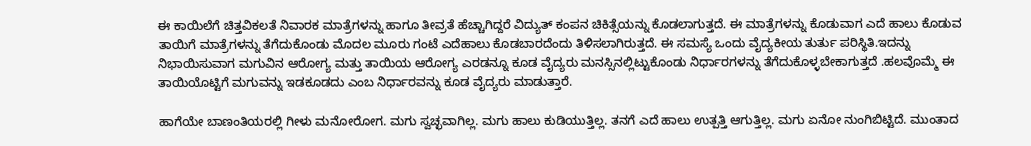ಈ ಕಾಯಿಲೆಗೆ ಚಿತ್ತವಿಕಲತೆ ನಿವಾರಕ ಮಾತ್ರೆಗಳನ್ನು ಹಾಗೂ ತೀವ್ರತೆ ಹೆಚ್ಚಾಗಿದ್ದರೆ ವಿದ್ಯುತ್ ಕಂಪನ ಚಿಕಿತ್ಸೆಯನ್ನು ಕೊಡಲಾಗುತ್ತದೆ. ಈ ಮಾತ್ರೆಗಳನ್ನು ಕೊಡುವಾಗ ಎದೆ ಹಾಲು ಕೊಡುವ ತಾಯಿಗೆ ಮಾತ್ರೆಗಳನ್ನು ತೆಗೆದುಕೊಂಡು ಮೊದಲ ಮೂರು ಗಂಟೆ ಎದೆಹಾಲು ಕೊಡಬಾರದೆಂದು ತಿಳಿಸಲಾಗಿರುತ್ತದೆ. ಈ ಸಮಸ್ಯೆ ಒಂದು ವೈದ್ಯಕೀಯ ತುರ್ತು ಪರಿಸ್ಥಿತಿ.ಇದನ್ನು ನಿಭಾಯಿಸುವಾಗ ಮಗುವಿನ ಆರೋಗ್ಯ ಮತ್ತು ತಾಯಿಯ ಆರೋಗ್ಯ ಎರಡನ್ನೂ ಕೂಡ ವೈದ್ಯರು ಮನಸ್ಸಿನಲ್ಲಿಟ್ಟುಕೊಂಡು ನಿರ್ಧಾರಗಳನ್ನು ತೆಗೆದುಕೊಳ್ಳಬೇಕಾಗುತ್ತದೆ .ಹಲವೊಮ್ಮೆ ಈ ತಾಯಿಯೊಟ್ಟಿಗೆ ಮಗುವನ್ನು ಇಡಕೂಡದು ಎಂಬ ನಿರ್ಧಾರವನ್ನು ಕೂಡ ವೈದ್ಯರು ಮಾಡುತ್ತಾರೆ.

ಹಾಗೆಯೇ ಬಾಣಂತಿಯರಲ್ಲಿ ಗೀಳು ಮನೋರೋಗ. ಮಗು ಸ್ವಚ್ಛವಾಗಿಲ್ಲ. ಮಗು ಹಾಲು ಕುಡಿಯುತ್ತಿಲ್ಲ. ತನಗೆ ಎದೆ ಹಾಲು ಉತ್ಪತ್ತಿ ಆಗುತ್ತಿಲ್ಲ. ಮಗು ಏನೋ ನುಂಗಿಬಿಟ್ಟಿದೆ. ಮುಂತಾದ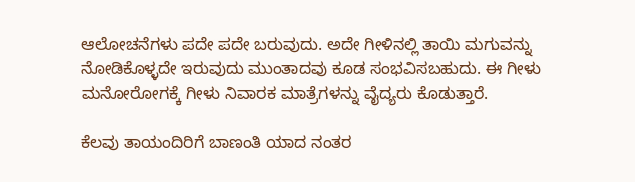ಆಲೋಚನೆಗಳು ಪದೇ ಪದೇ ಬರುವುದು. ಅದೇ ಗೀಳಿನಲ್ಲಿ ತಾಯಿ ಮಗುವನ್ನು ನೋಡಿಕೊಳ್ಳದೇ ಇರುವುದು ಮುಂತಾದವು ಕೂಡ ಸಂಭವಿಸಬಹುದು. ಈ ಗೀಳು ಮನೋರೋಗಕ್ಕೆ ಗೀಳು ನಿವಾರಕ ಮಾತ್ರೆಗಳನ್ನು ವೈದ್ಯರು ಕೊಡುತ್ತಾರೆ.

ಕೆಲವು ತಾಯಂದಿರಿಗೆ ಬಾಣಂತಿ ಯಾದ ನಂತರ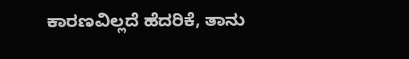ಕಾರಣವಿಲ್ಲದೆ ಹೆದರಿಕೆ, ತಾನು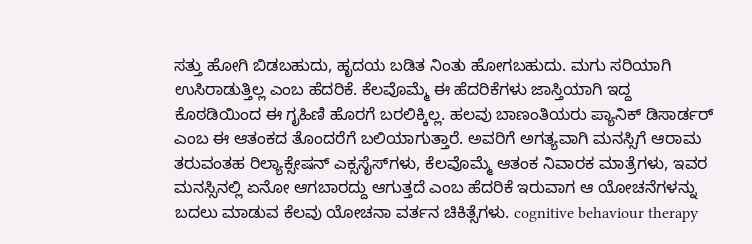ಸತ್ತು ಹೋಗಿ ಬಿಡಬಹುದು, ಹೃದಯ ಬಡಿತ ನಿಂತು ಹೋಗಬಹುದು. ಮಗು ಸರಿಯಾಗಿ ಉಸಿರಾಡುತ್ತಿಲ್ಲ ಎಂಬ ಹೆದರಿಕೆ. ಕೆಲವೊಮ್ಮೆ ಈ ಹೆದರಿಕೆಗಳು ಜಾಸ್ತಿಯಾಗಿ ಇದ್ದ ಕೊಠಡಿಯಿಂದ ಈ ಗೃಹಿಣಿ ಹೊರಗೆ ಬರಲಿಕ್ಕಿಲ್ಲ. ಹಲವು ಬಾಣಂತಿಯರು ಪ್ಯಾನಿಕ್ ಡಿಸಾರ್ಡರ್ ಎಂಬ ಈ ಆತಂಕದ ತೊಂದರೆಗೆ ಬಲಿಯಾಗುತ್ತಾರೆ. ಅವರಿಗೆ ಅಗತ್ಯವಾಗಿ ಮನಸ್ಸಿಗೆ ಆರಾಮ ತರುವಂತಹ ರಿಲ್ಯಾಕ್ಸೇಷನ್ ಎಕ್ಸಸೈಸ್‌ಗಳು, ಕೆಲವೊಮ್ಮೆ ಆತಂಕ ನಿವಾರಕ ಮಾತ್ರೆಗಳು, ಇವರ ಮನಸ್ಸಿನಲ್ಲಿ ಏನೋ ಆಗಬಾರದ್ದು ಆಗುತ್ತದೆ ಎಂಬ ಹೆದರಿಕೆ ಇರುವಾಗ ಆ ಯೋಚನೆಗಳನ್ನು ಬದಲು ಮಾಡುವ ಕೆಲವು ಯೋಚನಾ ವರ್ತನ ಚಿಕಿತ್ಸೆಗಳು. cognitive behaviour therapy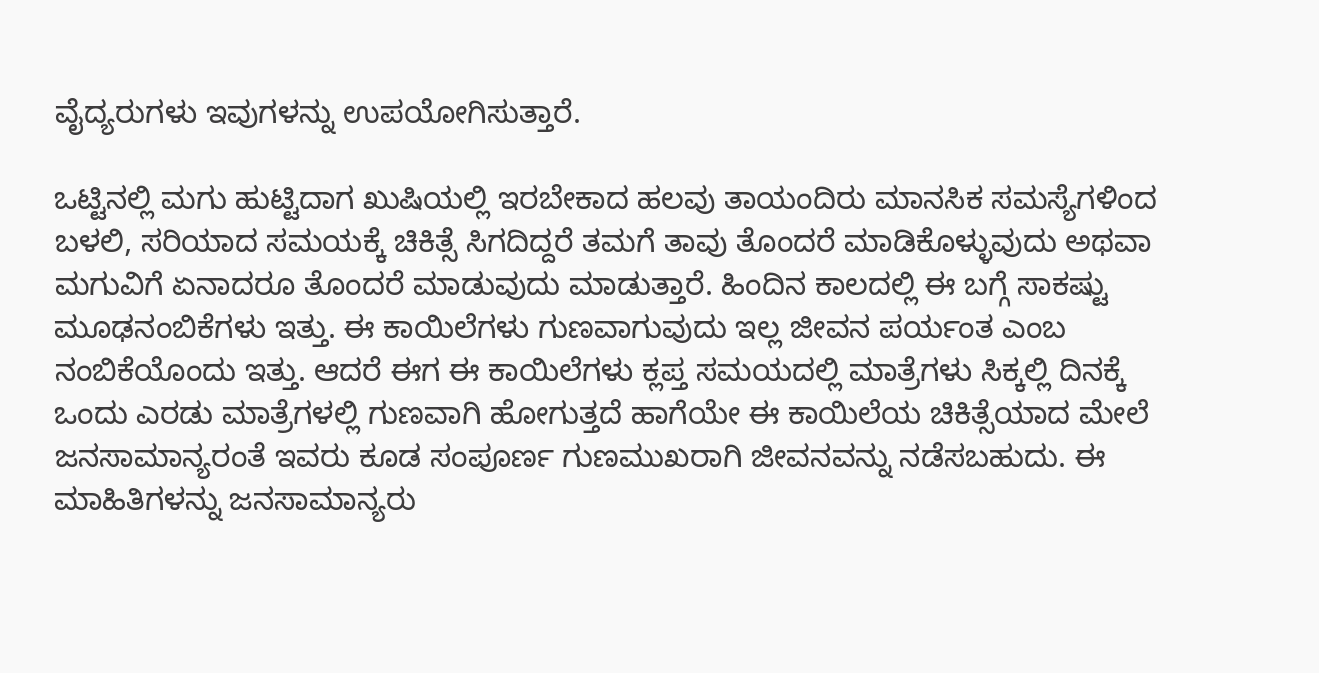ವೈದ್ಯರುಗಳು ಇವುಗಳನ್ನು ಉಪಯೋಗಿಸುತ್ತಾರೆ.

ಒಟ್ಟಿನಲ್ಲಿ ಮಗು ಹುಟ್ಟಿದಾಗ ಖುಷಿಯಲ್ಲಿ ಇರಬೇಕಾದ ಹಲವು ತಾಯಂದಿರು ಮಾನಸಿಕ ಸಮಸ್ಯೆಗಳಿಂದ ಬಳಲಿ, ಸರಿಯಾದ ಸಮಯಕ್ಕೆ ಚಿಕಿತ್ಸೆ ಸಿಗದಿದ್ದರೆ ತಮಗೆ ತಾವು ತೊಂದರೆ ಮಾಡಿಕೊಳ್ಳುವುದು ಅಥವಾ ಮಗುವಿಗೆ ಏನಾದರೂ ತೊಂದರೆ ಮಾಡುವುದು ಮಾಡುತ್ತಾರೆ. ಹಿಂದಿನ ಕಾಲದಲ್ಲಿ ಈ ಬಗ್ಗೆ ಸಾಕಷ್ಟು ಮೂಢನಂಬಿಕೆಗಳು ಇತ್ತು. ಈ ಕಾಯಿಲೆಗಳು ಗುಣವಾಗುವುದು ಇಲ್ಲ ಜೀವನ ಪರ್ಯಂತ ಎಂಬ ನಂಬಿಕೆಯೊಂದು ಇತ್ತು. ಆದರೆ ಈಗ ಈ ಕಾಯಿಲೆಗಳು ಕ್ಲಪ್ತ ಸಮಯದಲ್ಲಿ ಮಾತ್ರೆಗಳು ಸಿಕ್ಕಲ್ಲಿ ದಿನಕ್ಕೆ ಒಂದು ಎರಡು ಮಾತ್ರೆಗಳಲ್ಲಿ ಗುಣವಾಗಿ ಹೋಗುತ್ತದೆ ಹಾಗೆಯೇ ಈ ಕಾಯಿಲೆಯ ಚಿಕಿತ್ಸೆಯಾದ ಮೇಲೆ ಜನಸಾಮಾನ್ಯರಂತೆ ಇವರು ಕೂಡ ಸಂಪೂರ್ಣ ಗುಣಮುಖರಾಗಿ ಜೀವನವನ್ನು ನಡೆಸಬಹುದು. ಈ ಮಾಹಿತಿಗಳನ್ನು ಜನಸಾಮಾನ್ಯರು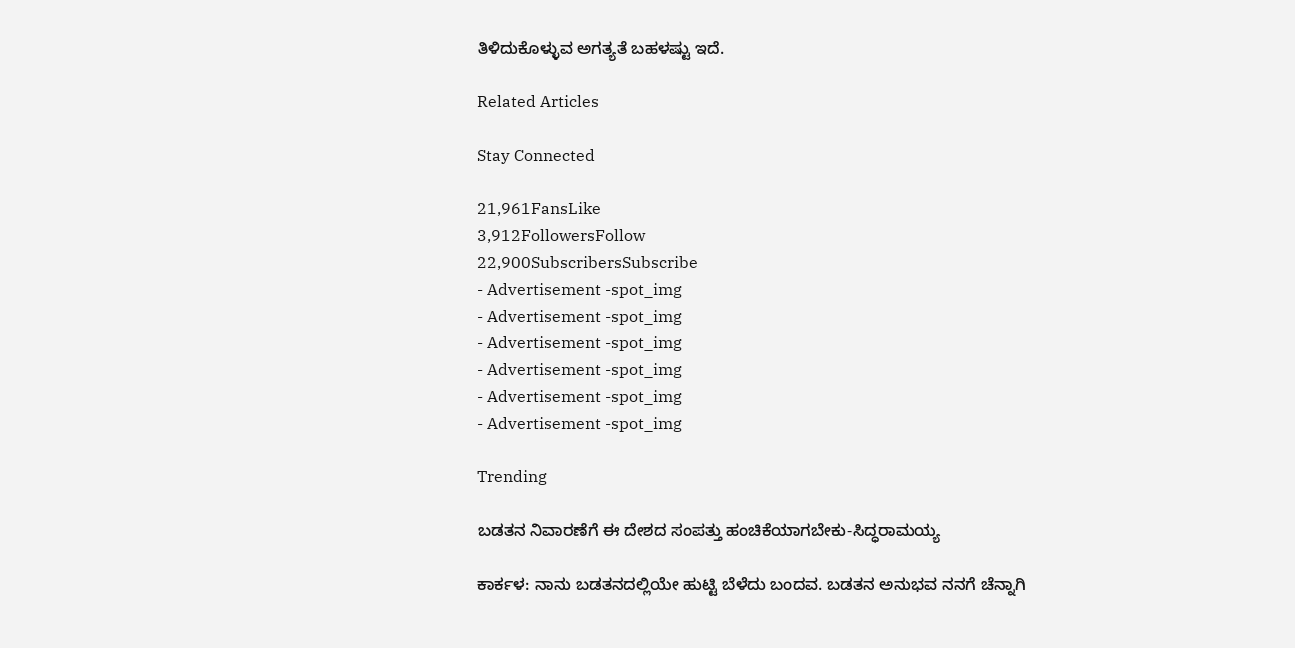ತಿಳಿದುಕೊಳ್ಳುವ ಅಗತ್ಯತೆ ಬಹಳಷ್ಟು ಇದೆ.

Related Articles

Stay Connected

21,961FansLike
3,912FollowersFollow
22,900SubscribersSubscribe
- Advertisement -spot_img
- Advertisement -spot_img
- Advertisement -spot_img
- Advertisement -spot_img
- Advertisement -spot_img
- Advertisement -spot_img

Trending

ಬಡತನ ನಿವಾರಣೆಗೆ ಈ ದೇಶದ ಸಂಪತ್ತು ಹಂಚಿಕೆಯಾಗಬೇಕು-ಸಿದ್ಧರಾಮಯ್ಯ

ಕಾರ್ಕಳ: ನಾನು ಬಡತನದಲ್ಲಿಯೇ ಹುಟ್ಟಿ ಬೆಳೆದು ಬಂದವ. ಬಡತನ ಅನುಭವ ನನಗೆ ಚೆನ್ನಾಗಿ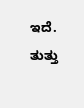ಇದೆ. ತುತ್ತು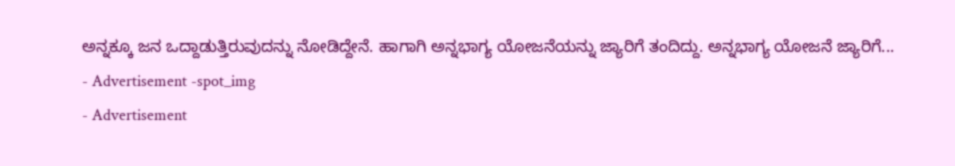ಅನ್ನಕ್ಕೂ ಜನ ಒದ್ದಾಡುತ್ತಿರುವುದನ್ನು ನೋಡಿದ್ದೇನೆ. ಹಾಗಾಗಿ ಅನ್ನಭಾಗ್ಯ ಯೋಜನೆಯನ್ನು ಜ್ಯಾರಿಗೆ ತಂದಿದ್ದು. ಅನ್ನಭಾಗ್ಯ ಯೋಜನೆ ಜ್ಯಾರಿಗೆ...
- Advertisement -spot_img
- Advertisement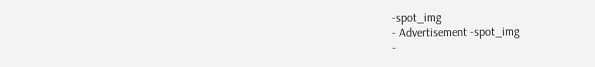-spot_img
- Advertisement -spot_img
-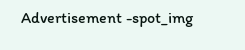Advertisement -spot_img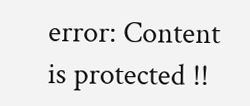error: Content is protected !!